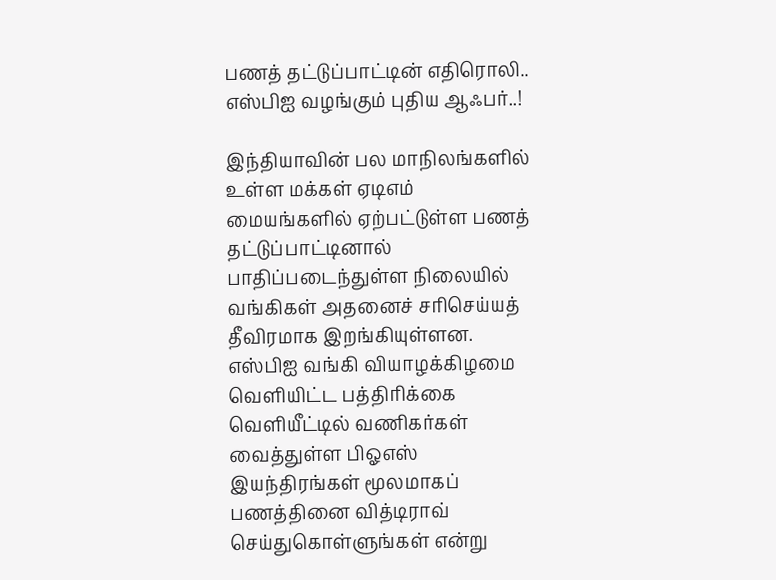பணத் தட்டுப்பாட்டின் எதிரொலி.. எஸ்பிஐ வழங்கும் புதிய ஆஃபர்..!

இந்தியாவின் பல மாநிலங்களில் உள்ள மக்கள் ஏடிஎம் மையங்களில் ஏற்பட்டுள்ள பணத் தட்டுப்பாட்டினால் பாதிப்படைந்துள்ள நிலையில் வங்கிகள் அதனைச் சரிசெய்யத் தீவிரமாக இறங்கியுள்ளன. எஸ்பிஐ வங்கி வியாழக்கிழமை வெளியிட்ட பத்திரிக்கை வெளியீட்டில் வணிகர்கள் வைத்துள்ள பிஓஎஸ் இயந்திரங்கள் மூலமாகப் பணத்தினை வித்டிராவ் செய்துகொள்ளுங்கள் என்று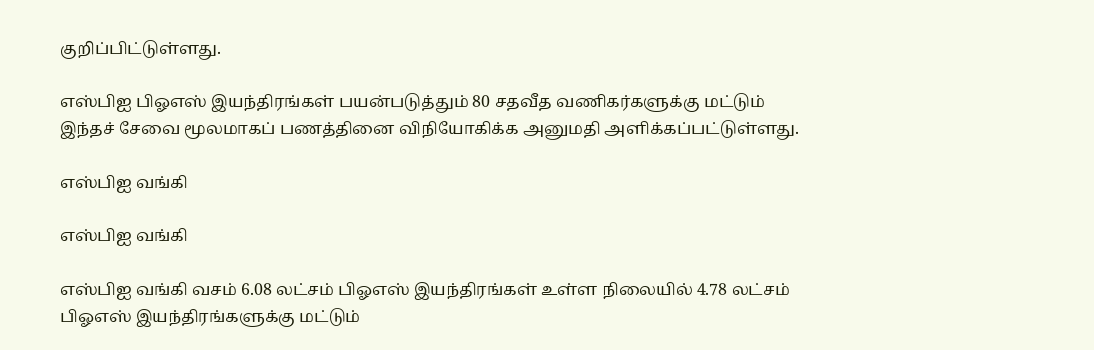குறிப்பிட்டுள்ளது.

எஸ்பிஐ பிஓஎஸ் இயந்திரங்கள் பயன்படுத்தும் 80 சதவீத வணிகர்களுக்கு மட்டும் இந்தச் சேவை மூலமாகப் பணத்தினை விநியோகிக்க அனுமதி அளிக்கப்பட்டுள்ளது.

எஸ்பிஐ வங்கி

எஸ்பிஐ வங்கி

எஸ்பிஐ வங்கி வசம் 6.08 லட்சம் பிஓஎஸ் இயந்திரங்கள் உள்ள நிலையில் 4.78 லட்சம் பிஓஎஸ் இயந்திரங்களுக்கு மட்டும்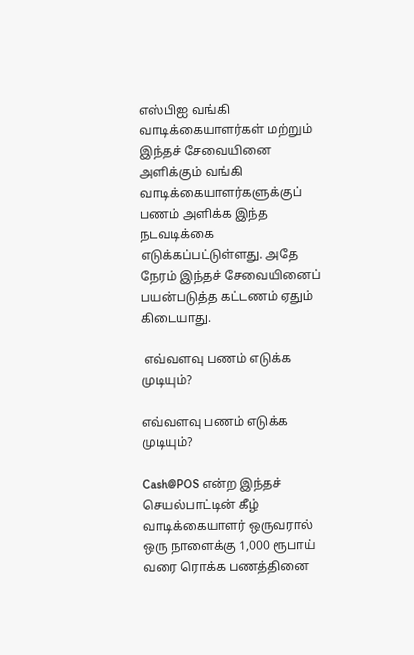எஸ்பிஐ வங்கி வாடிக்கையாளர்கள் மற்றும் இந்தச் சேவையினை அளிக்கும் வங்கி வாடிக்கையாளர்களுக்குப் பணம் அளிக்க இந்த நடவடிக்கை எடுக்கப்பட்டுள்ளது. அதே நேரம் இந்தச் சேவையினைப் பயன்படுத்த கட்டணம் ஏதும் கிடையாது.

 எவ்வளவு பணம் எடுக்க முடியும்?

எவ்வளவு பணம் எடுக்க முடியும்?

Cash@POS என்ற இந்தச் செயல்பாட்டின் கீழ் வாடிக்கையாளர் ஒருவரால் ஒரு நாளைக்கு 1,000 ரூபாய் வரை ரொக்க பணத்தினை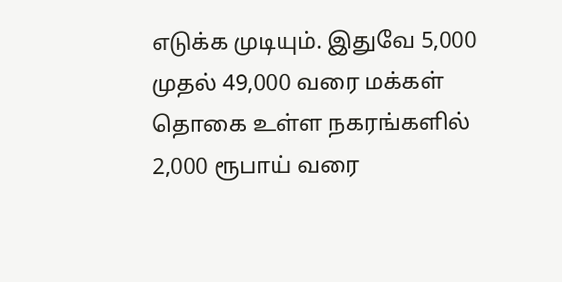எடுக்க முடியும். இதுவே 5,000 முதல் 49,000 வரை மக்கள் தொகை உள்ள நகரங்களில் 2,000 ரூபாய் வரை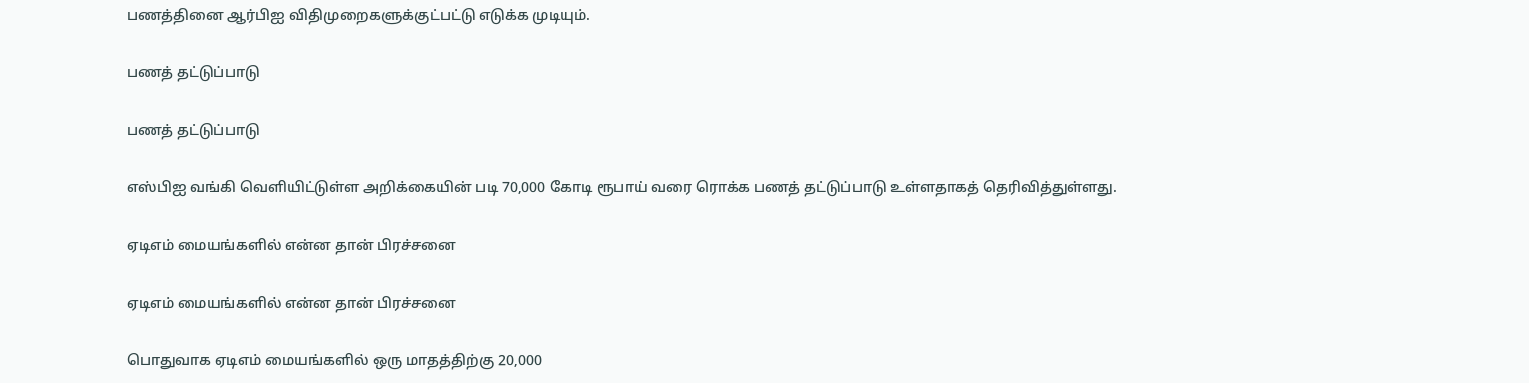பணத்தினை ஆர்பிஐ விதிமுறைகளுக்குட்பட்டு எடுக்க முடியும்.

பணத் தட்டுப்பாடு

பணத் தட்டுப்பாடு

எஸ்பிஐ வங்கி வெளியிட்டுள்ள அறிக்கையின் படி 70,000 கோடி ரூபாய் வரை ரொக்க பணத் தட்டுப்பாடு உள்ளதாகத் தெரிவித்துள்ளது.

ஏடிஎம் மையங்களில் என்ன தான் பிரச்சனை

ஏடிஎம் மையங்களில் என்ன தான் பிரச்சனை

பொதுவாக ஏடிஎம் மையங்களில் ஒரு மாதத்திற்கு 20,000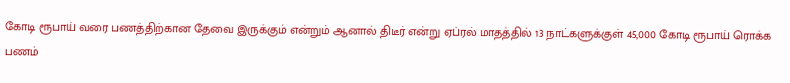கோடி ரூபாய் வரை பணத்திற்கான தேவை இருக்கும் என்றும் ஆனால் திடீர் என்று ஏப்ரல் மாதத்தில் 13 நாட்களுக்குள் 45,000 கோடி ரூபாய் ரொக்க பணம்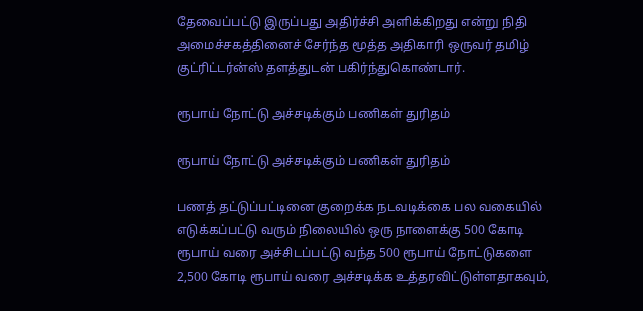தேவைப்பட்டு இருப்பது அதிர்ச்சி அளிக்கிறது என்று நிதி அமைச்சகத்தினைச் சேர்ந்த மூத்த அதிகாரி ஒருவர் தமிழ் குட்ரிட்டர்ன்ஸ் தளத்துடன் பகிர்ந்துகொண்டார்.

ரூபாய் நோட்டு அச்சடிக்கும் பணிகள் துரிதம்

ரூபாய் நோட்டு அச்சடிக்கும் பணிகள் துரிதம்

பணத் தட்டுப்பட்டினை குறைக்க நடவடிக்கை பல வகையில் எடுக்கப்பட்டு வரும் நிலையில் ஒரு நாளைக்கு 500 கோடி ரூபாய் வரை அச்சிடப்பட்டு வந்த 500 ரூபாய் நோட்டுகளை 2,500 கோடி ரூபாய் வரை அச்சடிக்க உத்தரவிட்டுள்ளதாகவும்,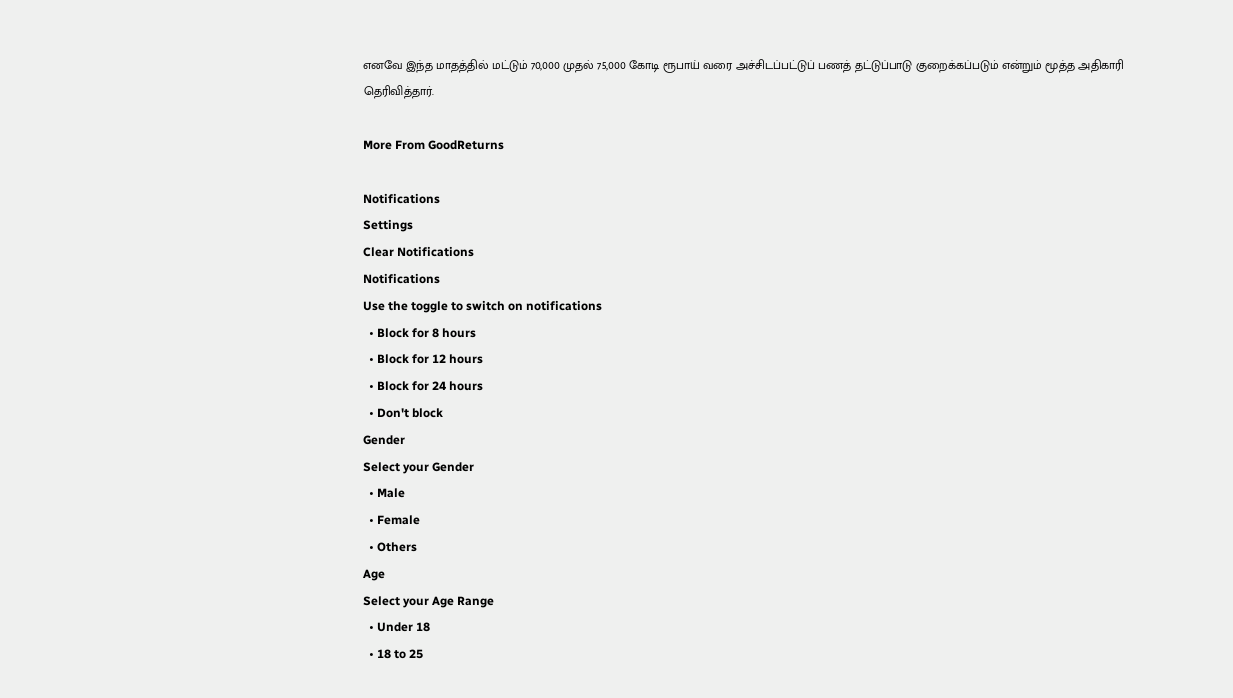எனவே இந்த மாதத்தில் மட்டும் 70,000 முதல் 75,000 கோடி ரூபாய் வரை அச்சிடப்பட்டுப் பணத் தட்டுப்பாடு குறைக்கப்படும் என்றும் மூத்த அதிகாரி தெரிவித்தார்.

More From GoodReturns

Notifications
Settings
Clear Notifications
Notifications
Use the toggle to switch on notifications
  • Block for 8 hours
  • Block for 12 hours
  • Block for 24 hours
  • Don't block
Gender
Select your Gender
  • Male
  • Female
  • Others
Age
Select your Age Range
  • Under 18
  • 18 to 25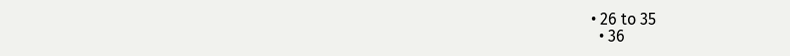• 26 to 35
  • 36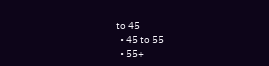to 45
  • 45 to 55
  • 55+